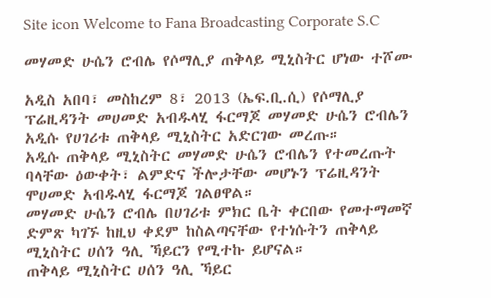Site icon Welcome to Fana Broadcasting Corporate S.C

መሃመድ ሁሴን ሮብሌ የሶማሊያ ጠቅላይ ሚኒስትር ሆነው ተሾሙ

አዲስ አበባ፣ መስከረም 8፣ 2013 (ኤፍ.ቢ.ሲ) የሶማሊያ ፕሬዚዳንት መሀመድ አብዱላሂ ፋርማጆ መሃመድ ሁሴን ሮብሌን አዲሱ የሀገሪቱ ጠቅላይ ሚኒስትር አድርገው መረጡ።
አዲሱ ጠቅላይ ሚኒስትር መሃመድ ሁሴን ሮብሌን የተመረጡት ባላቸው ዕውቀት፣ ልምድና ችሎታቸው መሆኑን ፕሬዚዳንት ሞሀመድ አብዱላሂ ፋርማጆ ገልፀዋል።
መሃመድ ሁሴን ሮብሌ በሀገሪቱ ምክር ቤት ቀርበው የመተማመኛ ድምጽ ካገኙ ከዚህ ቀደም ከስልጣናቸው የተነሱትን ጠቅላይ ሚኒስትር ሀሰን ዓሊ ኻይርን የሚተኩ ይሆናል።
ጠቅላይ ሚኒስትር ሀሰን ዓሊ ኻይር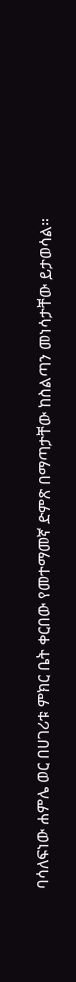ባሳለፍነው ሐምሌ ወር በሀገሪቱ ምክር ቤት ቀርበው የመተማመኛ ድምጽ በማጣታቸው ከስልጣን መነሳታቸው ይታወሳል።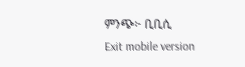ምንጭ፦ ቢቢሲ
Exit mobile version